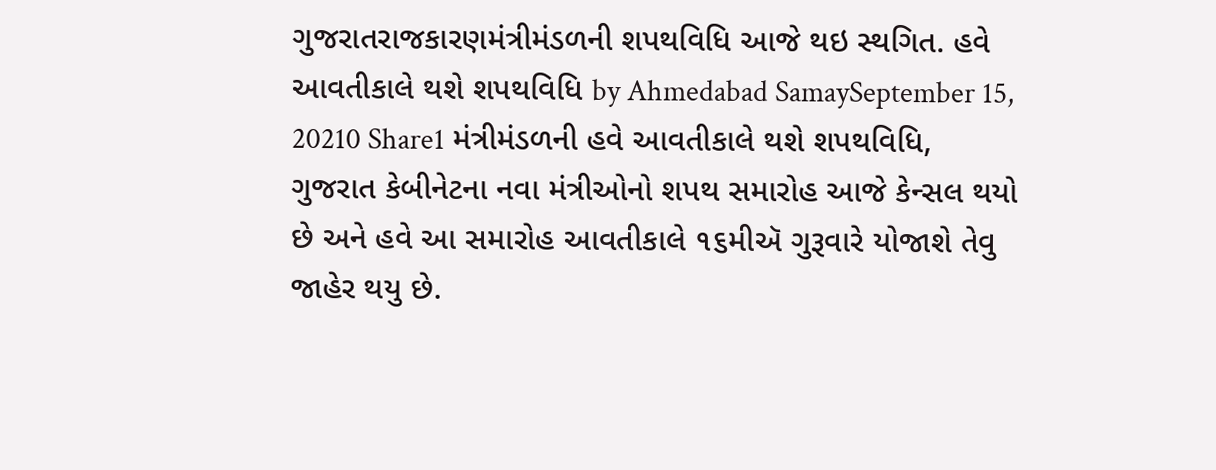ગુજરાતરાજકારણમંત્રીમંડળની શપથવિધિ આજે થઇ સ્થગિત. હવે આવતીકાલે થશે શપથવિધિ by Ahmedabad SamaySeptember 15, 20210 Share1 મંત્રીમંડળની હવે આવતીકાલે થશે શપથવિધિ, ગુજરાત કેબીનેટના નવા મંત્રીઓનો શપથ સમારોહ આજે કેન્સલ થયો છે અને હવે આ સમારોહ આવતીકાલે ૧૬મીઍ ગુરૂવારે યોજાશે તેવુ જાહેર થયુ છે.